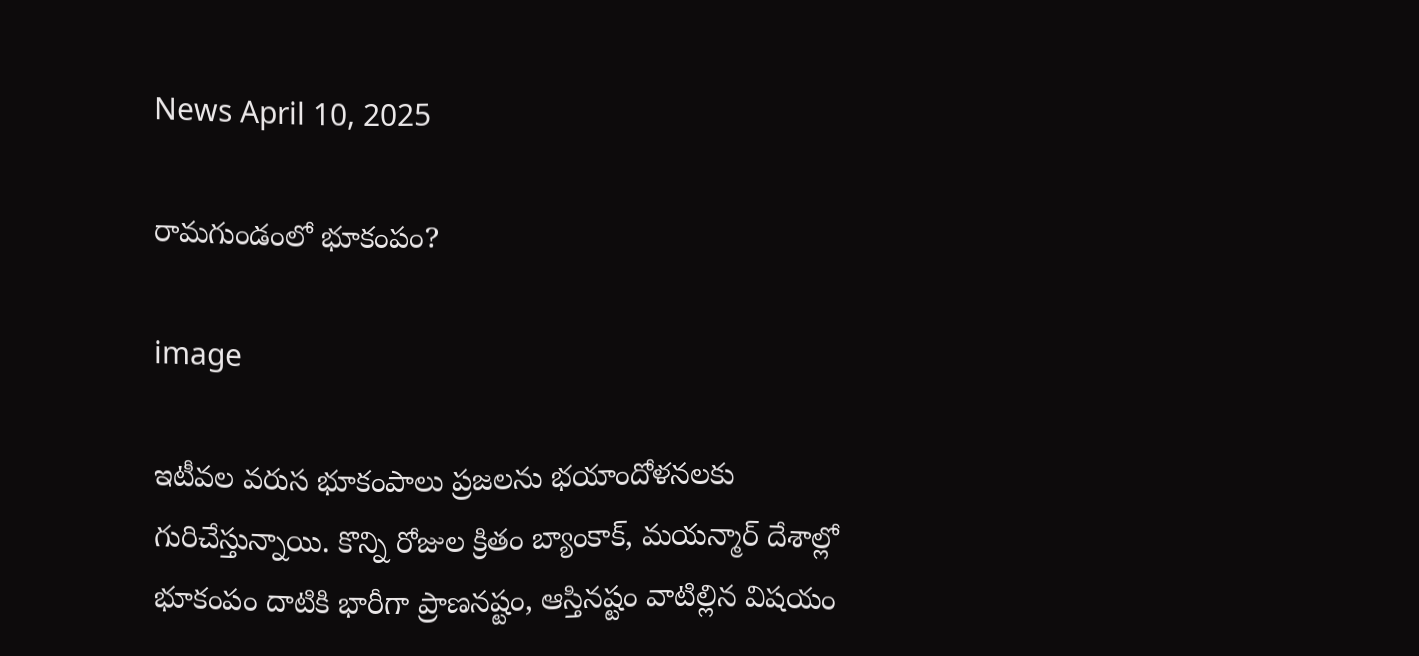News April 10, 2025

రామగుండంలో భూకంపం?

image

ఇటీవల వరుస భూకంపాలు ప్రజలను భయాందోళనలకు గురిచేస్తున్నాయి. కొన్ని రోజుల క్రితం బ్యాంకాక్, మయన్మార్‌ దేశాల్లో భూకంపం దాటికి భారీగా ప్రాణనష్టం, ఆస్తినష్టం వాటిల్లిన విషయం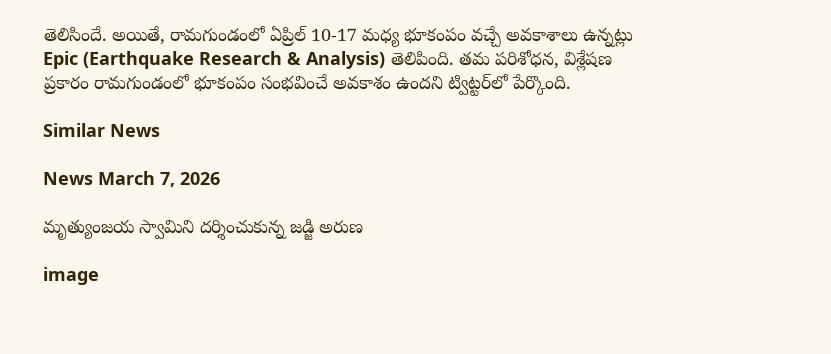తెలిసిందే. అయితే, రామగుండంలో ఏప్రిల్ 10-17 మధ్య భూకంపం వచ్చే అవకాశాలు ఉన్నట్లు Epic (Earthquake Research & Analysis) తెలిపింది. తమ పరిశోధన, విశ్లేషణ ప్రకారం రామగుండంలో భూకంపం సంభవించే అవకాశం ఉందని ట్విట్టర్‌లో పేర్కొంది.

Similar News

News March 7, 2026

మృత్యుంజయ స్వామిని దర్శించుకున్న జడ్జి అరుణ

image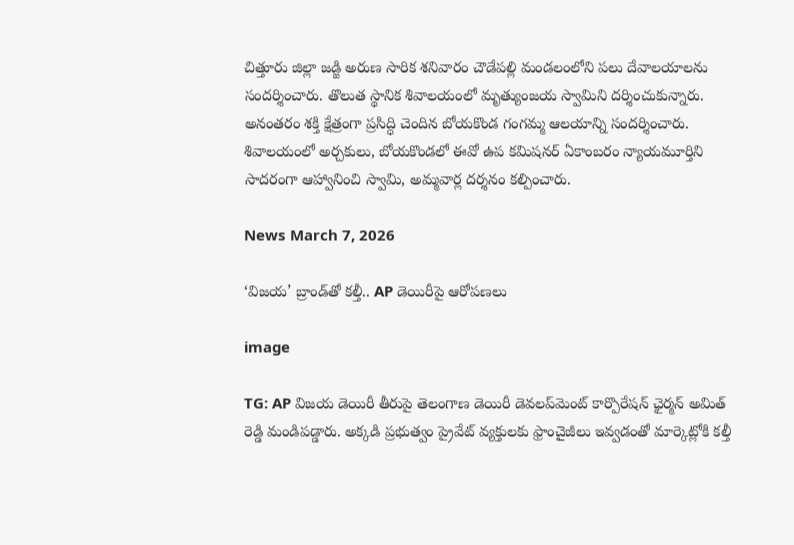చిత్తూరు జిల్లా జడ్జి అరుణ సారిక శనివారం చౌడేపల్లి మండలంలోని పలు దేవాలయాలను సందర్శించారు. తొలుత స్థానిక శివాలయంలో మృత్యుంజయ స్వామిని దర్శించుకున్నారు. అనంతరం శక్తి క్షేత్రంగా ప్రసిద్ధి చెందిన బోయకొండ గంగమ్మ ఆలయాన్ని సందర్శించారు. శివాలయంలో అర్చకులు, బోయకొండలో ఈవో ఉప కమిషనర్ ఏకాంబరం న్యాయమూర్తిని సాదరంగా ఆహ్వానించి స్వామి, అమ్మవార్ల దర్శనం కల్పించారు.

News March 7, 2026

‘విజయ’ బ్రాండ్‌తో కల్తీ.. AP డెయిరీపై ఆరోపణలు

image

TG: AP విజయ డెయిరీ తీరుపై తెలంగాణ డెయిరీ డెవలప్‌మెంట్ కార్పొరేషన్ ఛైర్మన్ అమిత్ రెడ్డి మండిపడ్డారు. అక్కడి ప్రభుత్వం ప్రైవేట్ వ్యక్తులకు ఫ్రాంచైజీలు ఇవ్వడంతో మార్కెట్లోకి కల్తీ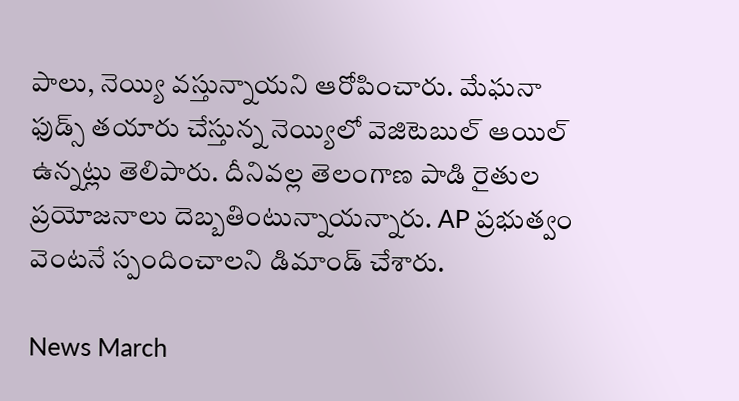పాలు, నెయ్యి వస్తున్నాయని ఆరోపించారు. మేఘనా ఫుడ్స్ తయారు చేస్తున్న నెయ్యిలో వెజిటెబుల్ ఆయిల్ ఉన్నట్లు తెలిపారు. దీనివల్ల తెలంగాణ పాడి రైతుల ప్రయోజనాలు దెబ్బతింటున్నాయన్నారు. AP ప్రభుత్వం వెంటనే స్పందించాలని డిమాండ్ చేశారు.

News March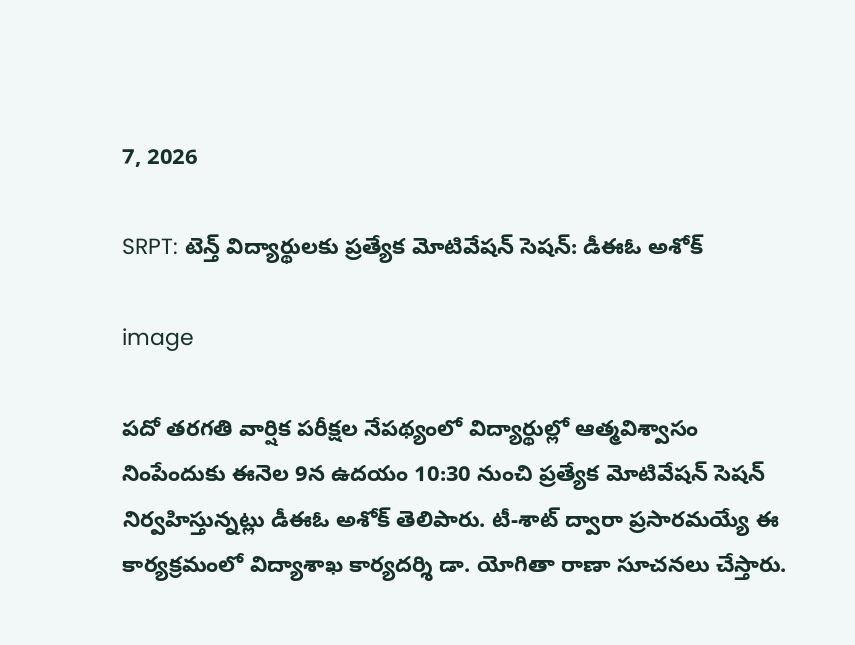7, 2026

SRPT: టెన్త్ విద్యార్థులకు ప్రత్యేక మోటివేషన్ సెషన్: డీఈఓ అశోక్

image

పదో తరగతి వార్షిక పరీక్షల నేపథ్యంలో విద్యార్థుల్లో ఆత్మవిశ్వాసం నింపేందుకు ఈనెల 9న ఉదయం 10:30 నుంచి ప్రత్యేక మోటివేషన్ సెషన్ నిర్వహిస్తున్నట్లు డీఈఓ అశోక్ తెలిపారు. టీ-శాట్ ద్వారా ప్రసారమయ్యే ఈ కార్యక్రమంలో విద్యాశాఖ కార్యదర్శి డా. యోగితా రాణా సూచనలు చేస్తారు.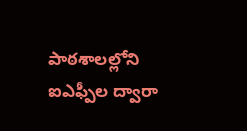పాఠశాలల్లోని ఐఎఫ్పీల ద్వారా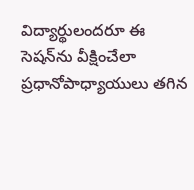విద్యార్థులందరూ ఈ సెషన్‌ను వీక్షించేలా ప్రధానోపాధ్యాయులు తగిన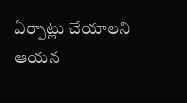ఏర్పాట్లు చేయాలని ఆయన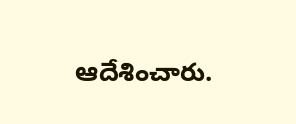ఆదేశించారు.